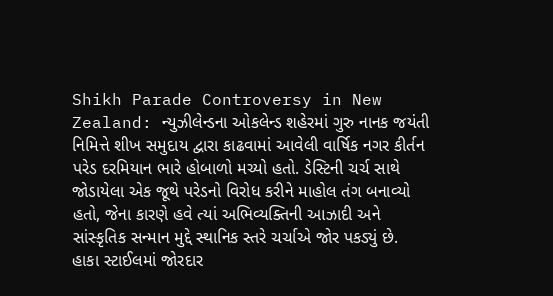Shikh Parade Controversy in New Zealand: ન્યુઝીલેન્ડના ઓકલેન્ડ શહેરમાં ગુરુ નાનક જયંતી નિમિત્તે શીખ સમુદાય દ્વારા કાઢવામાં આવેલી વાર્ષિક નગર કીર્તન પરેડ દરમિયાન ભારે હોબાળો મચ્યો હતો. ડેસ્ટિની ચર્ચ સાથે જોડાયેલા એક જૂથે પરેડનો વિરોધ કરીને માહોલ તંગ બનાવ્યો હતો, જેના કારણે હવે ત્યાં અભિવ્યક્તિની આઝાદી અને સાંસ્કૃતિક સન્માન મુદ્દે સ્થાનિક સ્તરે ચર્ચાએ જોર પકડ્યું છે.
હાકા સ્ટાઈલમાં જોરદાર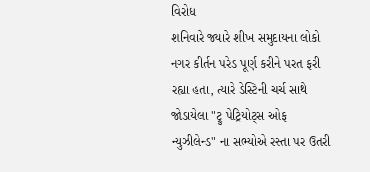વિરોધ
શનિવારે જ્યારે શીખ સમુદાયના લોકો નગર કીર્તન પરેડ પૂર્ણ કરીને પરત ફરી રહ્યા હતા, ત્યારે ડેસ્ટિની ચર્ચ સાથે જોડાયેલા "ટ્રુ પેટ્રિયોટ્સ ઓફ ન્યુઝીલેન્ડ" ના સભ્યોએ રસ્તા પર ઉતરી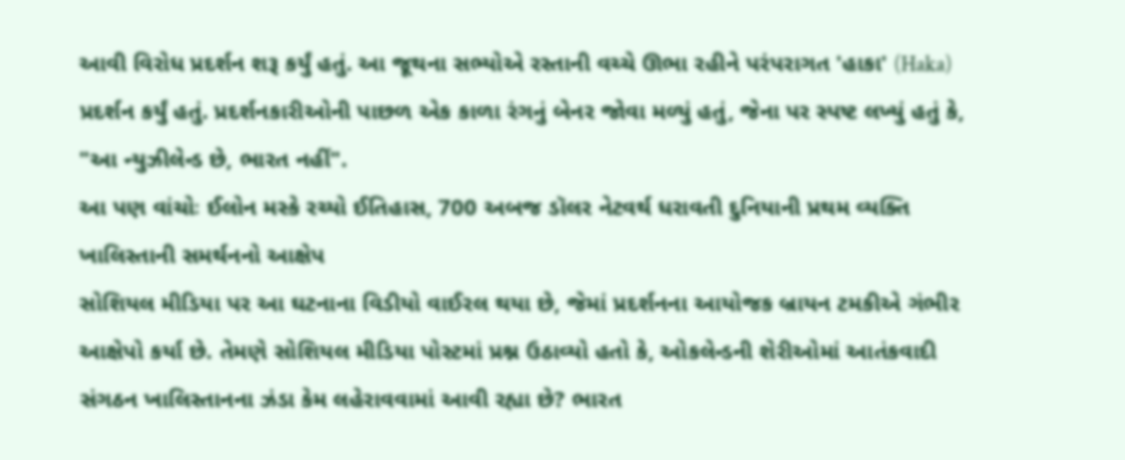આવી વિરોધ પ્રદર્શન શરૂ કર્યું હતું. આ જૂથના સભ્યોએ રસ્તાની વચ્ચે ઊભા રહીને પરંપરાગત 'હાકા' (Haka) પ્રદર્શન કર્યું હતું. પ્રદર્શનકારીઓની પાછળ એક કાળા રંગનું બેનર જોવા મળ્યું હતું, જેના પર સ્પષ્ટ લખ્યું હતું કે, "આ ન્યુઝીલેન્ડ છે, ભારત નહીં".
આ પણ વાંચોઃ ઈલોન મસ્કે રચ્યો ઈતિહાસ, 700 અબજ ડૉલર નેટવર્થ ધરાવતી દુનિયાની પ્રથમ વ્યક્તિ
ખાલિસ્તાની સમર્થનનો આક્ષેપ
સોશિયલ મીડિયા પર આ ઘટનાના વિડીયો વાઈરલ થયા છે, જેમાં પ્રદર્શનના આયોજક બ્રાયન ટમકીએ ગંભીર આક્ષેપો કર્યા છે. તેમણે સોશિયલ મીડિયા પોસ્ટમાં પ્રશ્ન ઉઠાવ્યો હતો કે, ઓકલેન્ડની શેરીઓમાં આતંકવાદી સંગઠન ખાલિસ્તાનના ઝંડા કેમ લહેરાવવામાં આવી રહ્યા છે? ભારત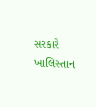સરકારે ખાલિસ્તાન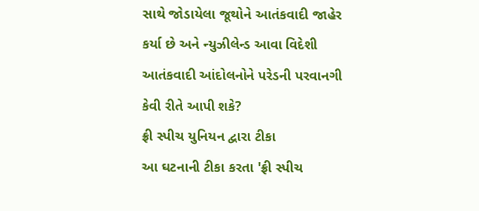સાથે જોડાયેલા જૂથોને આતંકવાદી જાહેર કર્યા છે અને ન્યુઝીલેન્ડ આવા વિદેશી આતંકવાદી આંદોલનોને પરેડની પરવાનગી કેવી રીતે આપી શકે?
ફ્રી સ્પીચ યુનિયન દ્વારા ટીકા
આ ઘટનાની ટીકા કરતા 'ફ્રી સ્પીચ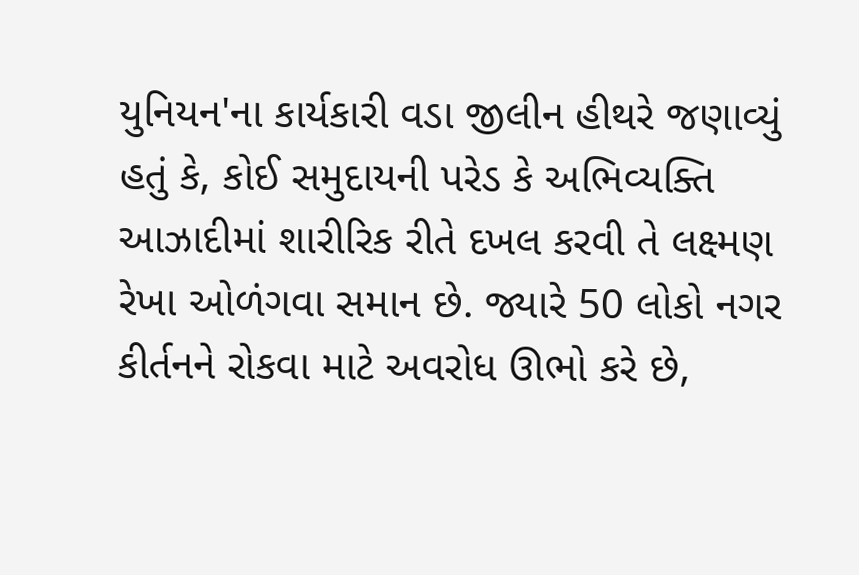યુનિયન'ના કાર્યકારી વડા જીલીન હીથરે જણાવ્યું હતું કે, કોઈ સમુદાયની પરેડ કે અભિવ્યક્તિ આઝાદીમાં શારીરિક રીતે દખલ કરવી તે લક્ષ્મણ રેખા ઓળંગવા સમાન છે. જ્યારે 50 લોકો નગર કીર્તનને રોકવા માટે અવરોધ ઊભો કરે છે,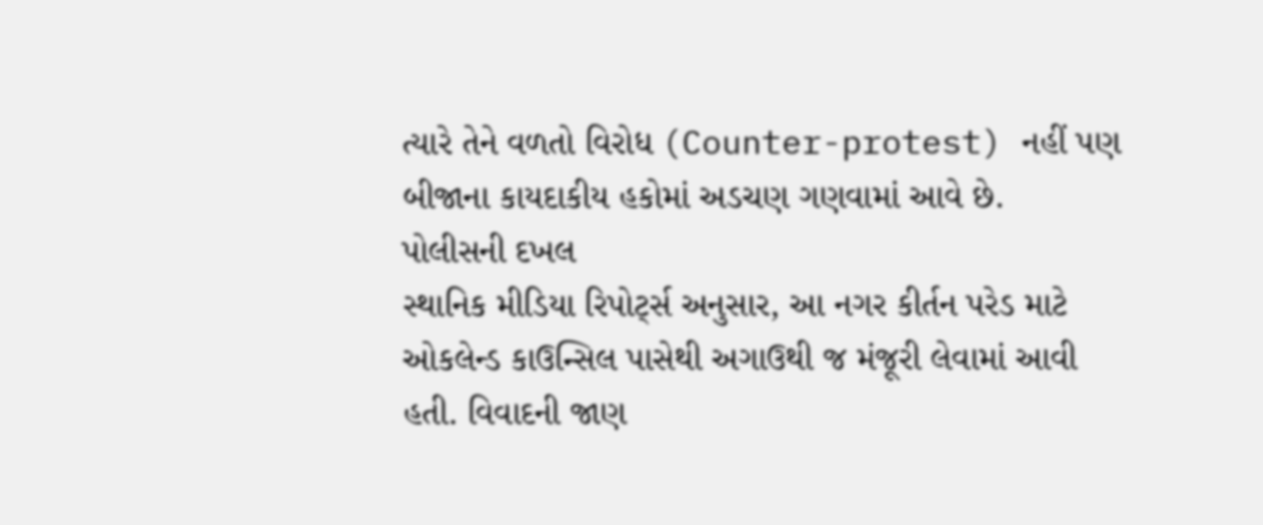ત્યારે તેને વળતો વિરોધ (Counter-protest) નહીં પણ બીજાના કાયદાકીય હકોમાં અડચણ ગણવામાં આવે છે.
પોલીસની દખલ
સ્થાનિક મીડિયા રિપોર્ટ્સ અનુસાર, આ નગર કીર્તન પરેડ માટે ઓકલેન્ડ કાઉન્સિલ પાસેથી અગાઉથી જ મંજૂરી લેવામાં આવી હતી. વિવાદની જાણ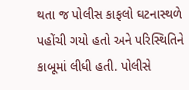થતા જ પોલીસ કાફલો ઘટનાસ્થળે પહોંચી ગયો હતો અને પરિસ્થિતિને કાબૂમાં લીધી હતી. પોલીસે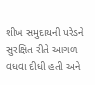શીખ સમુદાયની પરેડને સુરક્ષિત રીતે આગળ વધવા દીધી હતી અને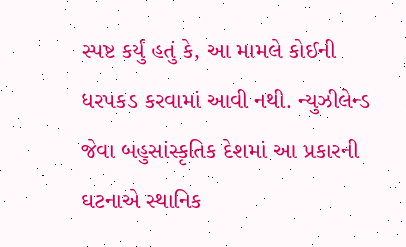સ્પષ્ટ કર્યું હતું કે, આ મામલે કોઈની ધરપકડ કરવામાં આવી નથી. ન્યુઝીલેન્ડ જેવા બહુસાંસ્કૃતિક દેશમાં આ પ્રકારની ઘટનાએ સ્થાનિક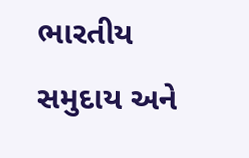ભારતીય સમુદાય અને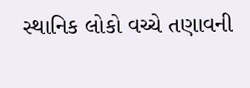સ્થાનિક લોકો વચ્ચે તણાવની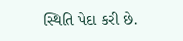સ્થિતિ પેદા કરી છે.